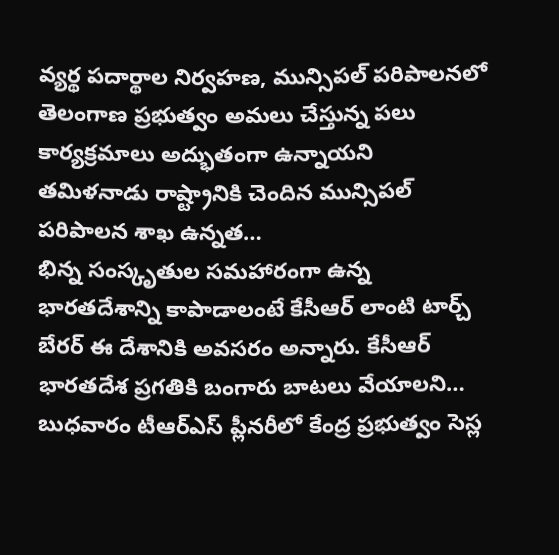వ్యర్థ పదార్థాల నిర్వహణ, మున్సిపల్ పరిపాలనలో తెలంగాణ ప్రభుత్వం అమలు చేస్తున్న పలు కార్యక్రమాలు అద్భుతంగా ఉన్నాయని తమిళనాడు రాష్ట్రానికి చెందిన మున్సిపల్ పరిపాలన శాఖ ఉన్నత…
భిన్న సంస్కృతుల సమహారంగా ఉన్న భారతదేశాన్ని కాపాడాలంటే కేసీఆర్ లాంటి టార్చ్ బేరర్ ఈ దేశానికి అవసరం అన్నారు. కేసీఆర్ భారతదేశ ప్రగతికి బంగారు బాటలు వేయాలని…
బుధవారం టీఆర్ఎస్ ప్లీనరీలో కేంద్ర ప్రభుత్వం సెస్ల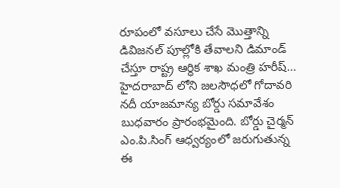రూపంలో వసూలు చేసే మొత్తాన్ని డివిజనల్ పూల్లోకి తేవాలని డిమాండ్ చేస్తూ రాష్ట్ర ఆర్థిక శాఖ మంత్రి హరీష్…
హైదరాబాద్ లోని జలసౌధలో గోదావరి నదీ యాజమాన్య బోర్డు సమావేశం బుధవారం ప్రారంభమైంది. బోర్డు చైర్మన్ ఎం.పి.సింగ్ ఆధ్వర్యంలో జరుగుతున్న ఈ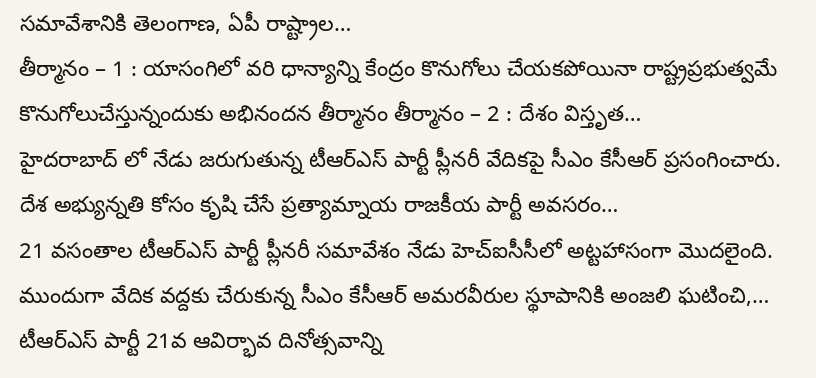సమావేశానికి తెలంగాణ, ఏపీ రాష్ట్రాల…
తీర్మానం – 1 : యాసంగిలో వరి ధాన్యాన్ని కేంద్రం కొనుగోలు చేయకపోయినా రాష్ట్రప్రభుత్వమే కొనుగోలుచేస్తున్నందుకు అభినందన తీర్మానం తీర్మానం – 2 : దేశం విస్తృత…
హైదరాబాద్ లో నేడు జరుగుతున్న టీఆర్ఎస్ పార్టీ ప్లీనరీ వేదికపై సీఎం కేసీఆర్ ప్రసంగించారు. దేశ అభ్యున్నతి కోసం కృషి చేసే ప్రత్యామ్నాయ రాజకీయ పార్టీ అవసరం…
21 వసంతాల టీఆర్ఎస్ పార్టీ ప్లీనరీ సమావేశం నేడు హెచ్ఐసీసీలో అట్టహాసంగా మొదలైంది. ముందుగా వేదిక వద్దకు చేరుకున్న సీఎం కేసీఆర్ అమరవీరుల స్థూపానికి అంజలి ఘటించి,…
టీఆర్ఎస్ పార్టీ 21వ ఆవిర్భావ దినోత్సవాన్ని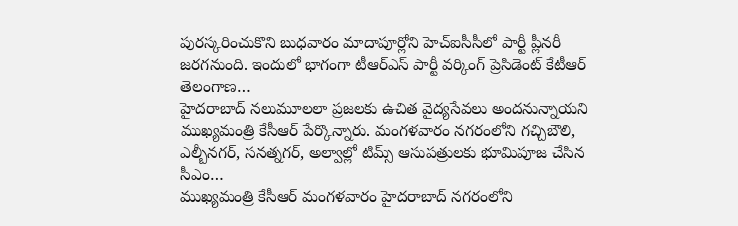పురస్కరించుకొని బుధవారం మాదాపూర్లోని హెచ్ఐసీసీలో పార్టీ ప్లీనరీ జరగనుంది. ఇందులో భాగంగా టీఆర్ఎస్ పార్టీ వర్కింగ్ ప్రెసిడెంట్ కేటీఆర్ తెలంగాణ…
హైదరాబాద్ నలుమూలలా ప్రజలకు ఉచిత వైద్యసేవలు అందనున్నాయని ముఖ్యమంత్రి కేసీఆర్ పేర్కొన్నారు. మంగళవారం నగరంలోని గచ్చిబౌలి, ఎల్బీనగర్, సనత్నగర్, అల్వాల్లో టిమ్స్ ఆసుపత్రులకు భూమిపూజ చేసిన సీఎం…
ముఖ్యమంత్రి కేసీఆర్ మంగళవారం హైదరాబాద్ నగరంలోని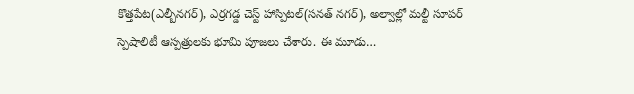కొత్తపేట(ఎల్బీనగర్), ఎర్రగడ్డ చెస్ట్ హాస్పిటల్(సనత్ నగర్), అల్వాల్లో మల్టీ సూపర్ స్పెషాలిటీ ఆస్పత్రులకు భూమి పూజలు చేశారు. ఈ మూడు…